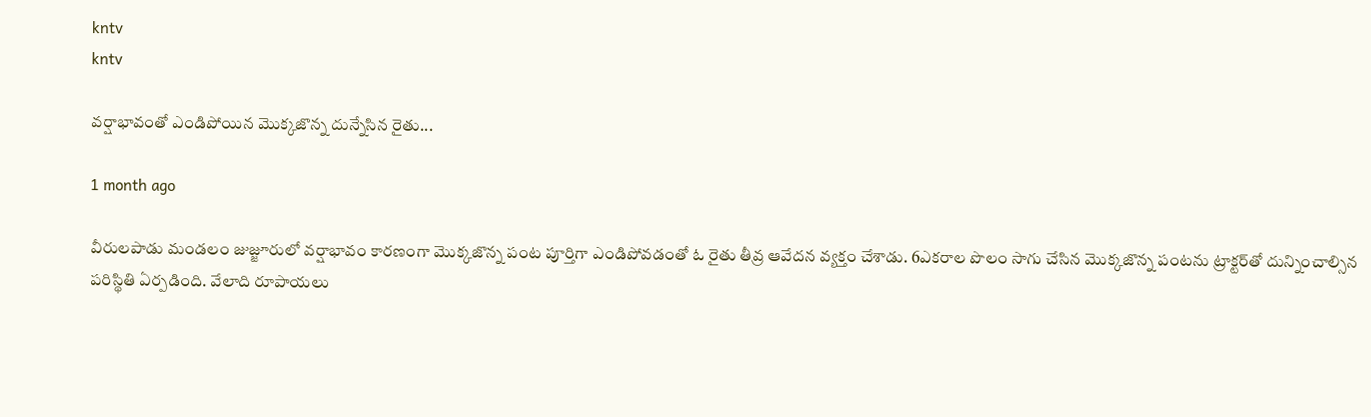kntv
kntv

వర్షాభావంతో ఎండిపోయిన మొక్కజొన్న దున్నేసిన రైతు...

1 month ago

వీరులపాడు మండలం జుజ్జూరులో వర్షాభావం కారణంగా మొక్కజొన్న పంట పూర్తిగా ఎండిపోవడంతో ఓ రైతు తీవ్ర ఆవేదన వ్యక్తం చేశాడు. 6ఎకరాల పొలం సాగు చేసిన మొక్కజొన్న పంటను ట్రాక్టర్‌తో దున్నించాల్సిన పరిస్థితి ఏర్పడింది. వేలాది రూపాయలు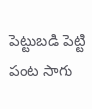పెట్టుబడి పెట్టి పంట సాగు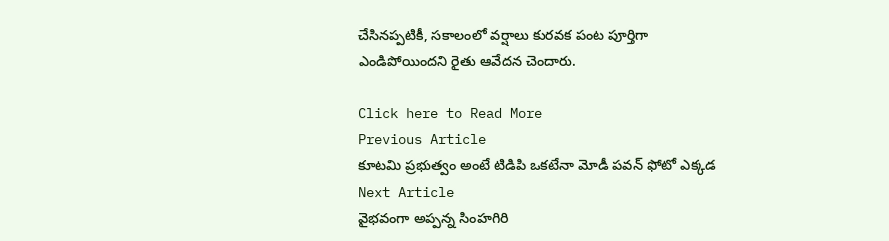చేసినప్పటికీ, సకాలంలో వర్షాలు కురవక పంట పూర్తిగా ఎండిపోయిందని రైతు ఆవేదన చెందారు.

Click here to Read More
Previous Article
కూటమి ప్రభుత్వం అంటే టిడిపి ఒకటేనా మోడీ పవన్ ఫోటో ఎక్కడ
Next Article
వైభవంగా అప్పన్న సింహగిరి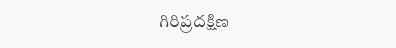గిరిప్రదక్షిణ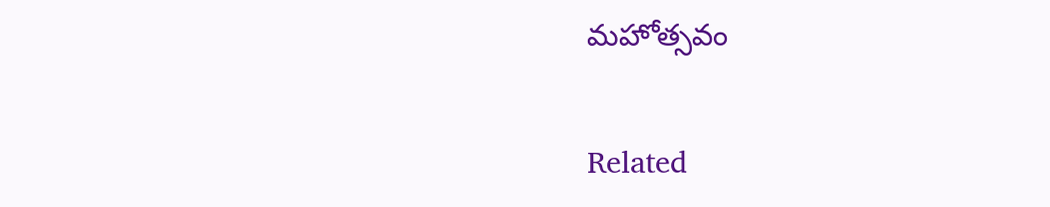మహోత్సవం

Related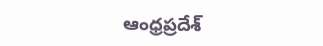ఆంధ్రప్రదేశ్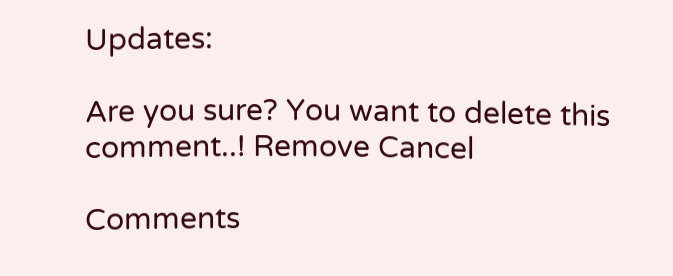Updates:

Are you sure? You want to delete this comment..! Remove Cancel

Comments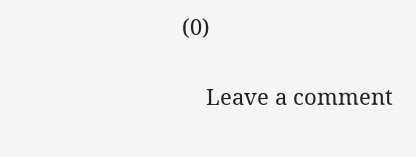(0)

    Leave a comment